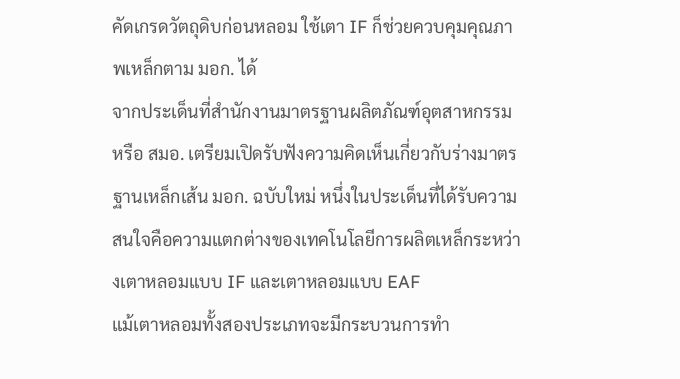คัดเกรดวัตถุดิบก่อนหลอม ใช้เตา IF ก็ช่วยควบคุมคุณภาพเหล็กตาม มอก. ได้
จากประเด็นที่สำนักงานมาตรฐานผลิตภัณฑ์อุตสาหกรรม หรือ สมอ. เตรียมเปิดรับฟังความคิดเห็นเกี่ยวกับร่างมาตรฐานเหล็กเส้น มอก. ฉบับใหม่ หนึ่งในประเด็นที่ได้รับความสนใจคือความแตกต่างของเทคโนโลยีการผลิตเหล็กระหว่างเตาหลอมแบบ IF และเตาหลอมแบบ EAF
แม้เตาหลอมทั้งสองประเภทจะมีกระบวนการทำ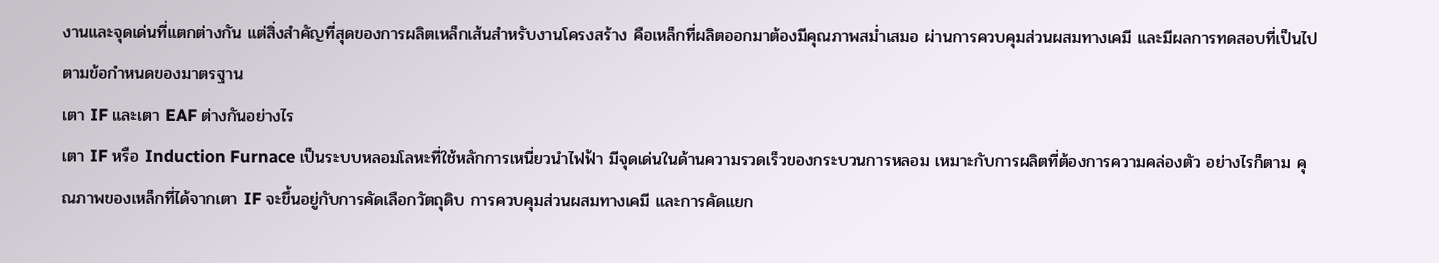งานและจุดเด่นที่แตกต่างกัน แต่สิ่งสำคัญที่สุดของการผลิตเหล็กเส้นสำหรับงานโครงสร้าง คือเหล็กที่ผลิตออกมาต้องมีคุณภาพสม่ำเสมอ ผ่านการควบคุมส่วนผสมทางเคมี และมีผลการทดสอบที่เป็นไปตามข้อกำหนดของมาตรฐาน
เตา IF และเตา EAF ต่างกันอย่างไร
เตา IF หรือ Induction Furnace เป็นระบบหลอมโลหะที่ใช้หลักการเหนี่ยวนำไฟฟ้า มีจุดเด่นในด้านความรวดเร็วของกระบวนการหลอม เหมาะกับการผลิตที่ต้องการความคล่องตัว อย่างไรก็ตาม คุณภาพของเหล็กที่ได้จากเตา IF จะขึ้นอยู่กับการคัดเลือกวัตถุดิบ การควบคุมส่วนผสมทางเคมี และการคัดแยก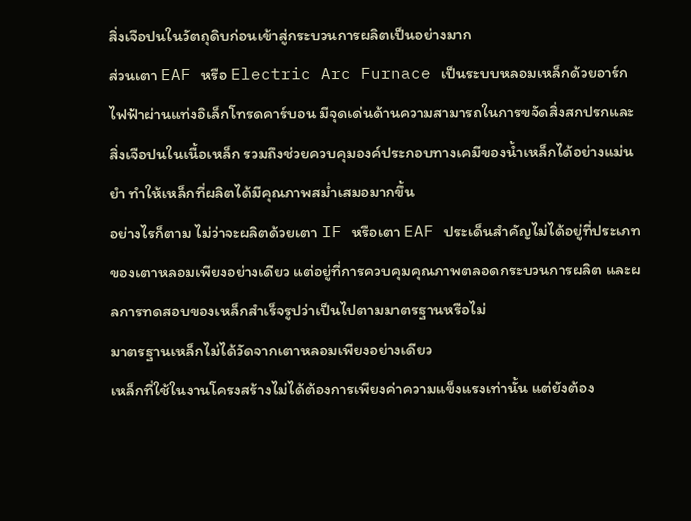สิ่งเจือปนในวัตถุดิบก่อนเข้าสู่กระบวนการผลิตเป็นอย่างมาก
ส่วนเตา EAF หรือ Electric Arc Furnace เป็นระบบหลอมเหล็กด้วยอาร์กไฟฟ้าผ่านแท่งอิเล็กโทรดคาร์บอน มีจุดเด่นด้านความสามารถในการขจัดสิ่งสกปรกและสิ่งเจือปนในเนื้อเหล็ก รวมถึงช่วยควบคุมองค์ประกอบทางเคมีของน้ำเหล็กได้อย่างแม่นยำ ทำให้เหล็กที่ผลิตได้มีคุณภาพสม่ำเสมอมากขึ้น
อย่างไรก็ตาม ไม่ว่าจะผลิตด้วยเตา IF หรือเตา EAF ประเด็นสำคัญไม่ได้อยู่ที่ประเภทของเตาหลอมเพียงอย่างเดียว แต่อยู่ที่การควบคุมคุณภาพตลอดกระบวนการผลิต และผลการทดสอบของเหล็กสำเร็จรูปว่าเป็นไปตามมาตรฐานหรือไม่
มาตรฐานเหล็กไม่ได้วัดจากเตาหลอมเพียงอย่างเดียว
เหล็กที่ใช้ในงานโครงสร้างไม่ได้ต้องการเพียงค่าความแข็งแรงเท่านั้น แต่ยังต้อง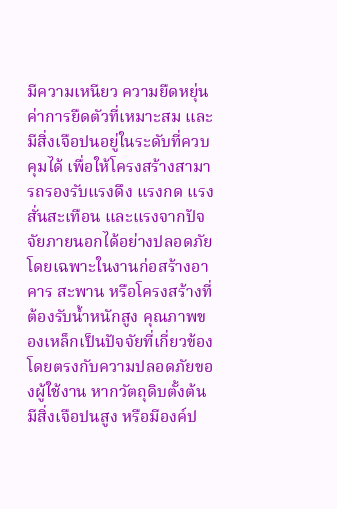มีความเหนียว ความยืดหยุ่น ค่าการยืดตัวที่เหมาะสม และมีสิ่งเจือปนอยู่ในระดับที่ควบคุมได้ เพื่อให้โครงสร้างสามารถรองรับแรงดึง แรงกด แรงสั่นสะเทือน และแรงจากปัจจัยภายนอกได้อย่างปลอดภัย
โดยเฉพาะในงานก่อสร้างอาคาร สะพาน หรือโครงสร้างที่ต้องรับน้ำหนักสูง คุณภาพของเหล็กเป็นปัจจัยที่เกี่ยวข้องโดยตรงกับความปลอดภัยของผู้ใช้งาน หากวัตถุดิบตั้งต้นมีสิ่งเจือปนสูง หรือมีองค์ป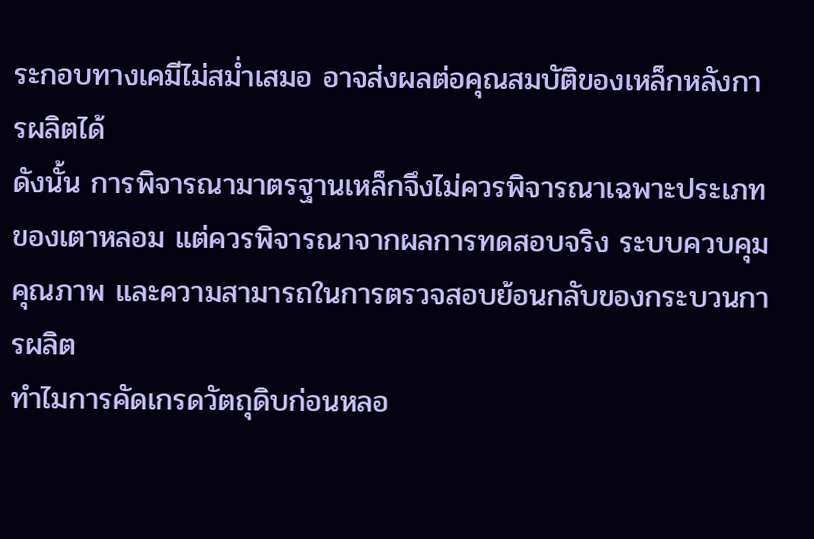ระกอบทางเคมีไม่สม่ำเสมอ อาจส่งผลต่อคุณสมบัติของเหล็กหลังการผลิตได้
ดังนั้น การพิจารณามาตรฐานเหล็กจึงไม่ควรพิจารณาเฉพาะประเภทของเตาหลอม แต่ควรพิจารณาจากผลการทดสอบจริง ระบบควบคุมคุณภาพ และความสามารถในการตรวจสอบย้อนกลับของกระบวนการผลิต
ทำไมการคัดเกรดวัตถุดิบก่อนหลอ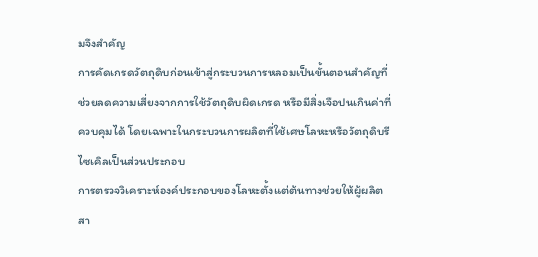มจึงสำคัญ
การคัดเกรดวัตถุดิบก่อนเข้าสู่กระบวนการหลอมเป็นขั้นตอนสำคัญที่ช่วยลดความเสี่ยงจากการใช้วัตถุดิบผิดเกรด หรือมีสิ่งเจือปนเกินค่าที่ควบคุมได้ โดยเฉพาะในกระบวนการผลิตที่ใช้เศษโลหะหรือวัตถุดิบรีไซเคิลเป็นส่วนประกอบ
การตรวจวิเคราะห์องค์ประกอบของโลหะตั้งแต่ต้นทางช่วยให้ผู้ผลิตสา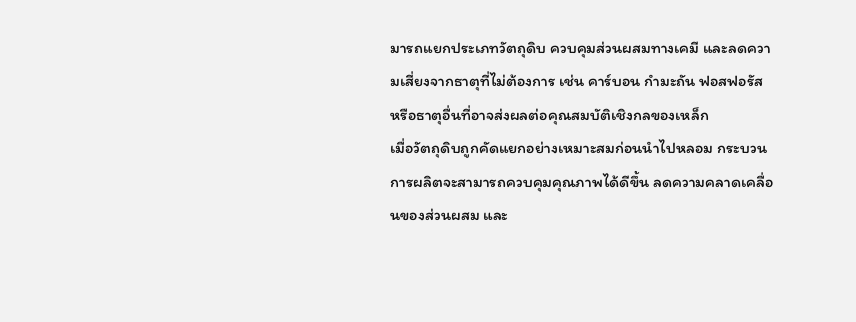มารถแยกประเภทวัตถุดิบ ควบคุมส่วนผสมทางเคมี และลดความเสี่ยงจากธาตุที่ไม่ต้องการ เช่น คาร์บอน กำมะถัน ฟอสฟอรัส หรือธาตุอื่นที่อาจส่งผลต่อคุณสมบัติเชิงกลของเหล็ก
เมื่อวัตถุดิบถูกคัดแยกอย่างเหมาะสมก่อนนำไปหลอม กระบวนการผลิตจะสามารถควบคุมคุณภาพได้ดีขึ้น ลดความคลาดเคลื่อนของส่วนผสม และ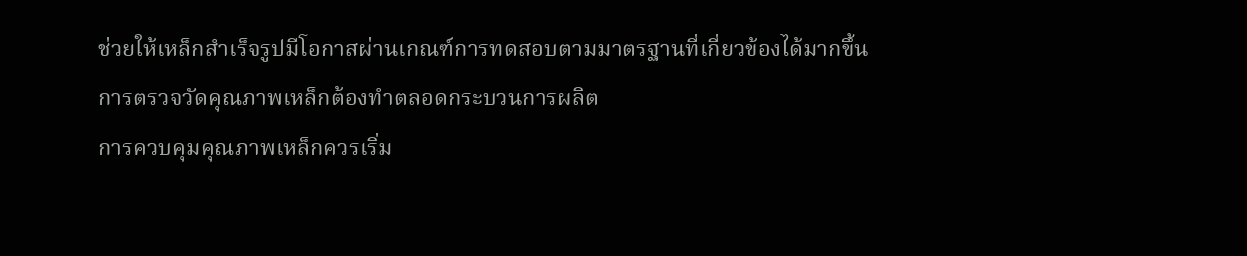ช่วยให้เหล็กสำเร็จรูปมีโอกาสผ่านเกณฑ์การทดสอบตามมาตรฐานที่เกี่ยวข้องได้มากขึ้น
การตรวจวัดคุณภาพเหล็กต้องทำตลอดกระบวนการผลิต
การควบคุมคุณภาพเหล็กควรเริ่ม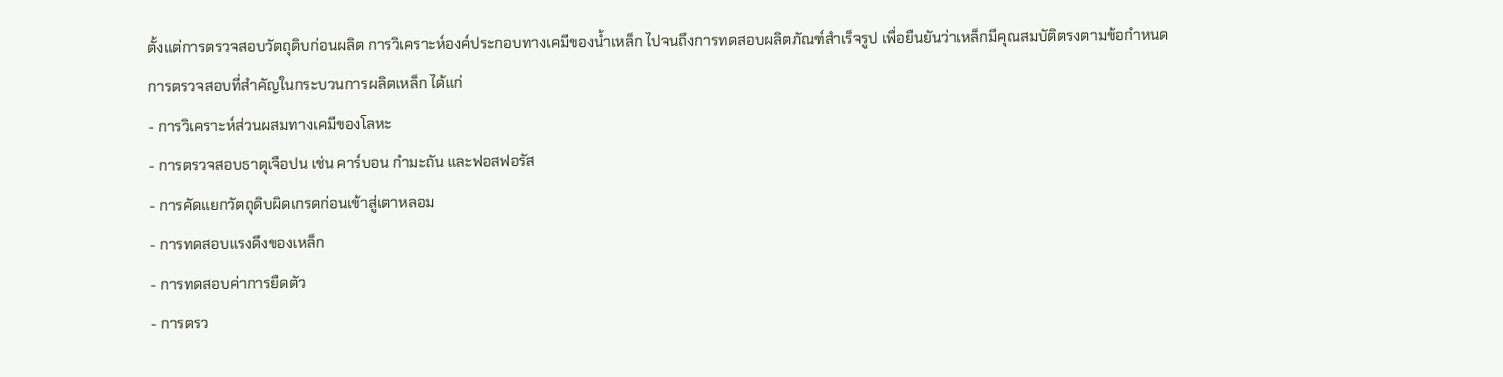ตั้งแต่การตรวจสอบวัตถุดิบก่อนผลิต การวิเคราะห์องค์ประกอบทางเคมีของน้ำเหล็ก ไปจนถึงการทดสอบผลิตภัณฑ์สำเร็จรูป เพื่อยืนยันว่าเหล็กมีคุณสมบัติตรงตามข้อกำหนด
การตรวจสอบที่สำคัญในกระบวนการผลิตเหล็ก ได้แก่
- การวิเคราะห์ส่วนผสมทางเคมีของโลหะ
- การตรวจสอบธาตุเจือปน เช่น คาร์บอน กำมะถัน และฟอสฟอรัส
- การคัดแยกวัตถุดิบผิดเกรดก่อนเข้าสู่เตาหลอม
- การทดสอบแรงดึงของเหล็ก
- การทดสอบค่าการยืดตัว
- การตรว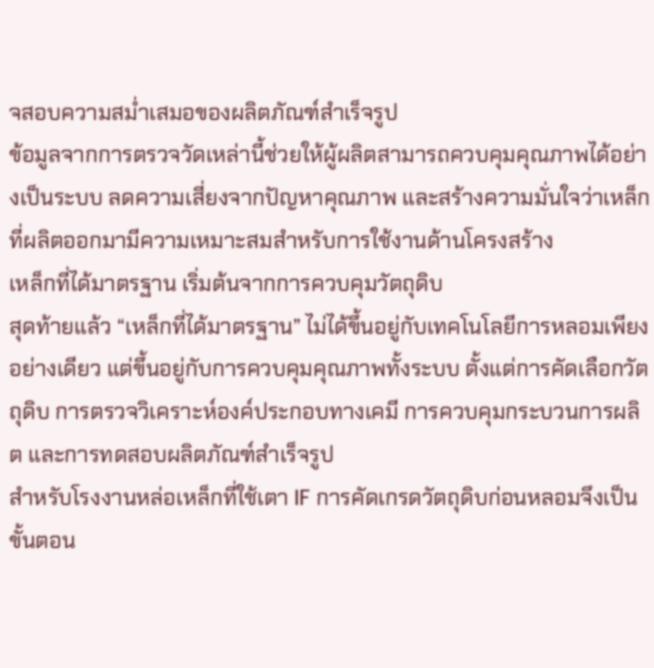จสอบความสม่ำเสมอของผลิตภัณฑ์สำเร็จรูป
ข้อมูลจากการตรวจวัดเหล่านี้ช่วยให้ผู้ผลิตสามารถควบคุมคุณภาพได้อย่างเป็นระบบ ลดความเสี่ยงจากปัญหาคุณภาพ และสร้างความมั่นใจว่าเหล็กที่ผลิตออกมามีความเหมาะสมสำหรับการใช้งานด้านโครงสร้าง
เหล็กที่ได้มาตรฐาน เริ่มต้นจากการควบคุมวัตถุดิบ
สุดท้ายแล้ว “เหล็กที่ได้มาตรฐาน” ไม่ได้ขึ้นอยู่กับเทคโนโลยีการหลอมเพียงอย่างเดียว แต่ขึ้นอยู่กับการควบคุมคุณภาพทั้งระบบ ตั้งแต่การคัดเลือกวัตถุดิบ การตรวจวิเคราะห์องค์ประกอบทางเคมี การควบคุมกระบวนการผลิต และการทดสอบผลิตภัณฑ์สำเร็จรูป
สำหรับโรงงานหล่อเหล็กที่ใช้เตา IF การคัดเกรดวัตถุดิบก่อนหลอมจึงเป็นขั้นตอน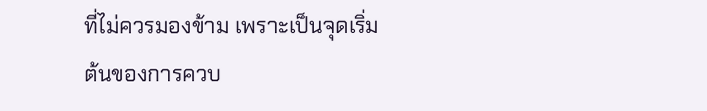ที่ไม่ควรมองข้าม เพราะเป็นจุดเริ่มต้นของการควบ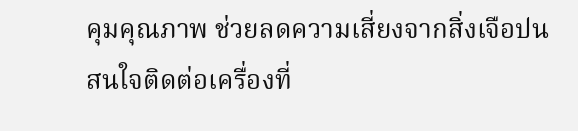คุมคุณภาพ ช่วยลดความเสี่ยงจากสิ่งเจือปน
สนใจติดต่อเครื่องที่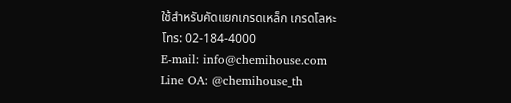ใช้สำหรับคัดแยกเกรดเหล็ก เกรดโลหะ
โทร: 02-184-4000
E-mail: info@chemihouse.com
Line OA: @chemihouse_th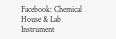Facebook: Chemical House & Lab Instrument